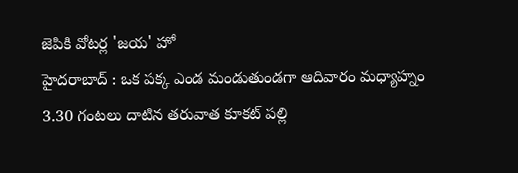జెపికి వోటర్ల 'జయ' హో
హైదరాబాద్ : ఒక పక్క ఎండ మండుతుండగా ఆదివారం మధ్యాహ్నం 3.30 గంటలు దాటిన తరువాత కూకట్ పల్లి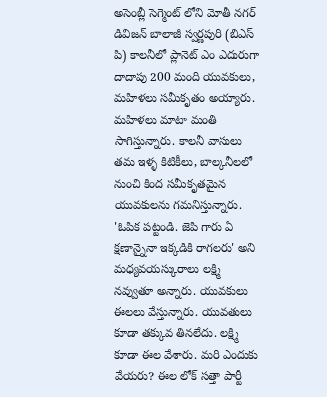అసెంబ్లీ సెగ్మెంట్ లోని మోతీ నగర్ డివిజన్ బాలాజీ స్వర్ణపురి (బిఎస్ పి) కాలనీలో ప్లానెట్ ఎం ఎదురుగా దాదాపు 200 మంది యువకులు, మహిళలు సమీకృతం అయ్యారు. మహిళలు మాటా మంతి సాగిస్తున్నారు. కాలనీ వాసులు తమ ఇళ్ళ కిటికీలు, బాల్కనీలలో నుంచి కింద సమీకృతమైన యువకులను గమనిస్తున్నారు. 'ఓపిక పట్టండి. జెపి గారు ఏ క్షణాన్నైనా ఇక్కడికి రాగలరు' అని మధ్యవయస్కురాలు లక్ష్మి నవ్వుతూ అన్నారు. యువకులు ఈలలు వేస్తున్నారు. యువతులు కూడా తక్కువ తినలేదు. లక్ష్మి కూడా ఈల వేశారు. మరి ఎందుకు వేయరు? ఈల లోక్ సత్తా పార్టీ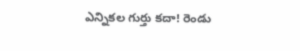ఎన్నికల గుర్తు కదా! రెండు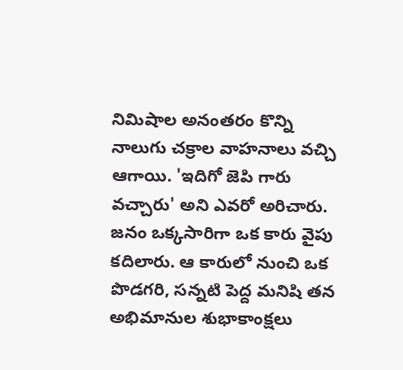నిమిషాల అనంతరం కొన్ని నాలుగు చక్రాల వాహనాలు వచ్చి ఆగాయి. 'ఇదిగో జెపి గారు వచ్చారు' అని ఎవరో అరిచారు. జనం ఒక్కసారిగా ఒక కారు వైపు కదిలారు. ఆ కారులో నుంచి ఒక పొడగరి, సన్నటి పెద్ద మనిషి తన అభిమానుల శుభాకాంక్షలు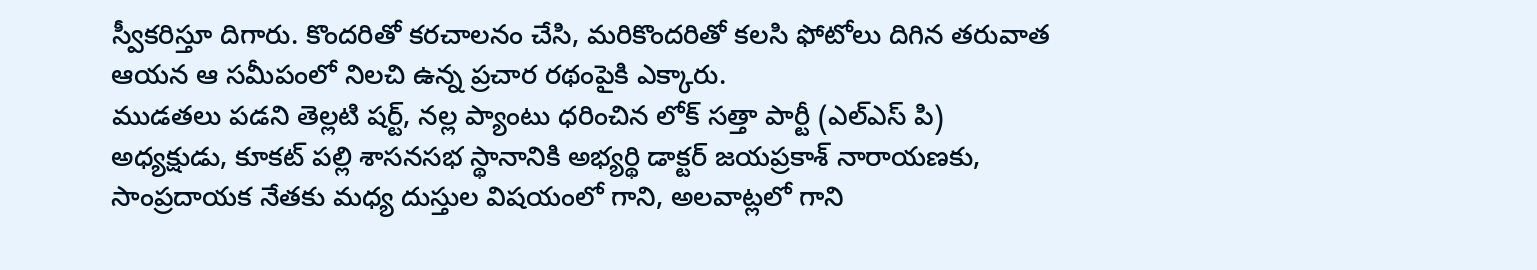స్వీకరిస్తూ దిగారు. కొందరితో కరచాలనం చేసి, మరికొందరితో కలసి ఫోటోలు దిగిన తరువాత ఆయన ఆ సమీపంలో నిలచి ఉన్న ప్రచార రథంపైకి ఎక్కారు.
ముడతలు పడని తెల్లటి షర్ట్, నల్ల ప్యాంటు ధరించిన లోక్ సత్తా పార్టీ (ఎల్ఎస్ పి) అధ్యక్షుడు, కూకట్ పల్లి శాసనసభ స్థానానికి అభ్యర్థి డాక్టర్ జయప్రకాశ్ నారాయణకు, సాంప్రదాయక నేతకు మధ్య దుస్తుల విషయంలో గాని, అలవాట్లలో గాని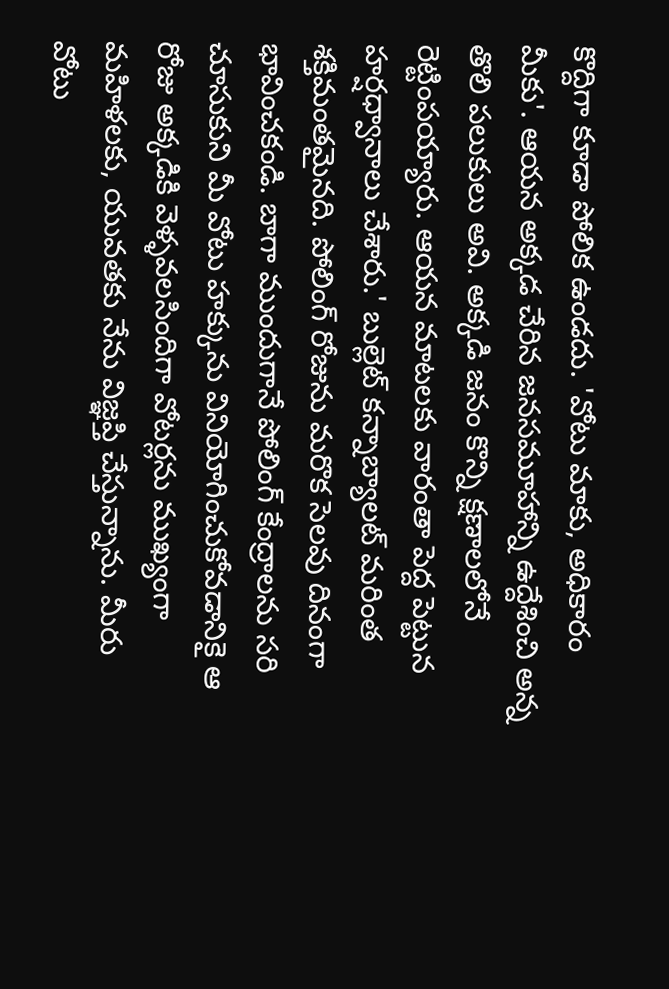కొద్దిగా కూడా పోలిక ఉండదు. 'వోటు మాకు, అధికారం మీకు'. ఆయన అక్కడ చేరిన జనసమూహాన్ని ఉద్దేశించి అన్న తొలి పలుకులు అవి. అక్కడి జనం కొన్ని క్షణాలలోనే రెట్టింపయ్యారు. ఆయన మాటలకు వారంతా పెద్ద పెట్టున హర్షధ్వానాలు చేశారు.' బుల్లెట్ కన్నాబ్యాలట్ మరింత శక్తిమంతమైనది. పోలింగ్ రోజును మరొక సెలవు దినంగా భావించకండి. బాగా ముందుగానే పోలింగ్ కేంద్రాలను సరి చూసుకుని మీ వోటు హక్కును వినియోగించుకోవడానికై ఆ రోజు అక్కడికి వెళ్ళవలసిందిగా వోటర్లను ముఖ్యంగా మహిళలకు, యువతకు నేను విజ్ఞప్తి చేస్తున్నాను. మీరు వోటు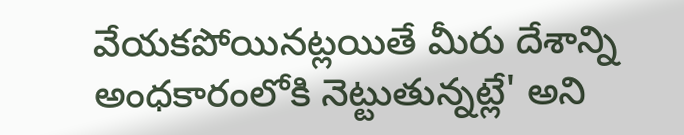వేయకపోయినట్లయితే మీరు దేశాన్ని అంధకారంలోకి నెట్టుతున్నట్లే' అని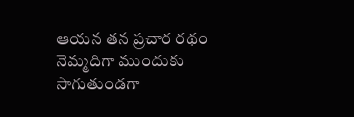ఆయన తన ప్రచార రథం నెమ్మదిగా ముందుకు సాగుతుండగా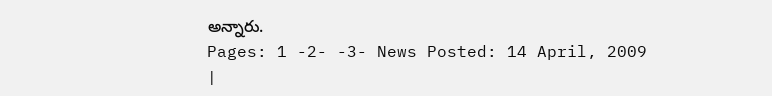అన్నారు.
Pages: 1 -2- -3- News Posted: 14 April, 2009
|